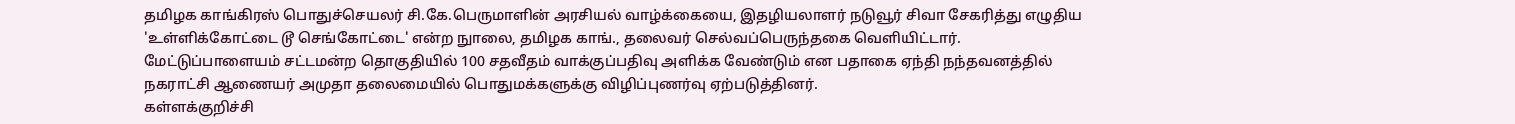தமிழக காங்கிரஸ் பொதுச்செயலர் சி.கே.பெருமாளின் அரசியல் வாழ்க்கையை, இதழியலாளர் நடுவூர் சிவா சேகரித்து எழுதிய 'உள்ளிக்கோட்டை டூ செங்கோட்டை' என்ற நுாலை, தமிழக காங்., தலைவர் செல்வப்பெருந்தகை வெளியிட்டார்.
மேட்டுப்பாளையம் சட்டமன்ற தொகுதியில் 100 சதவீதம் வாக்குப்பதிவு அளிக்க வேண்டும் என பதாகை ஏந்தி நந்தவனத்தில் நகராட்சி ஆணையர் அமுதா தலைமையில் பொதுமக்களுக்கு விழிப்புணர்வு ஏற்படுத்தினர்.
கள்ளக்குறிச்சி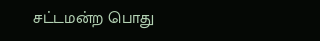சட்டமன்ற பொது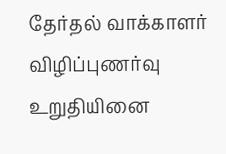தேர்தல் வாக்காளர் விழிப்புணர்வு உறுதியினை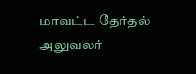மாவட்ட தேர்தல் அலுவலர்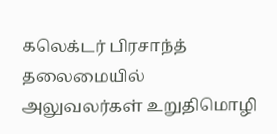கலெக்டர் பிரசாந்த் தலைமையில் அலுவலர்கள் உறுதிமொழி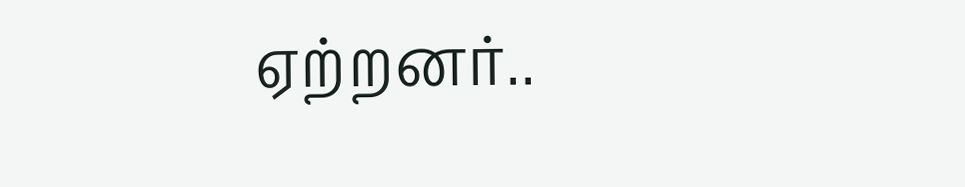ஏற்றனர்..